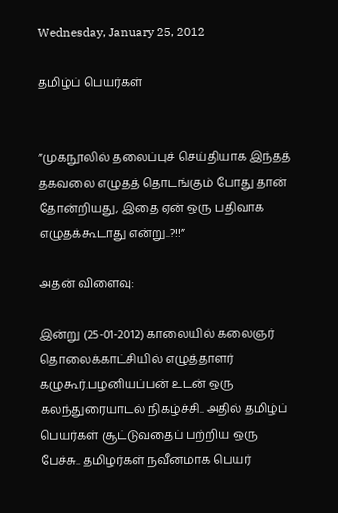Wednesday, January 25, 2012

தமிழ்ப் பெயர்கள்


”முகநூலில் தலைப்புச் செய்தியாக இந்தத் தகவலை எழுதத் தொடங்கும் போது தான் தோன்றியது, இதை ஏன் ஒரு பதிவாக எழுதக்கூடாது என்று..?!!”

அதன் விளைவு:

இன்று (25-01-2012) காலையில் கலைஞர் தொலைக்காட்சியில் எழுத்தாளர் கழுகூர்.பழனியப்பன் உடன் ஒரு கலந்துரையாடல் நிகழ்ச்சி.. அதில் தமிழ்ப் பெயர்கள் சூட்டுவதைப் பற்றிய ஒரு பேச்சு.. தமிழர்கள் நவீனமாக பெயர்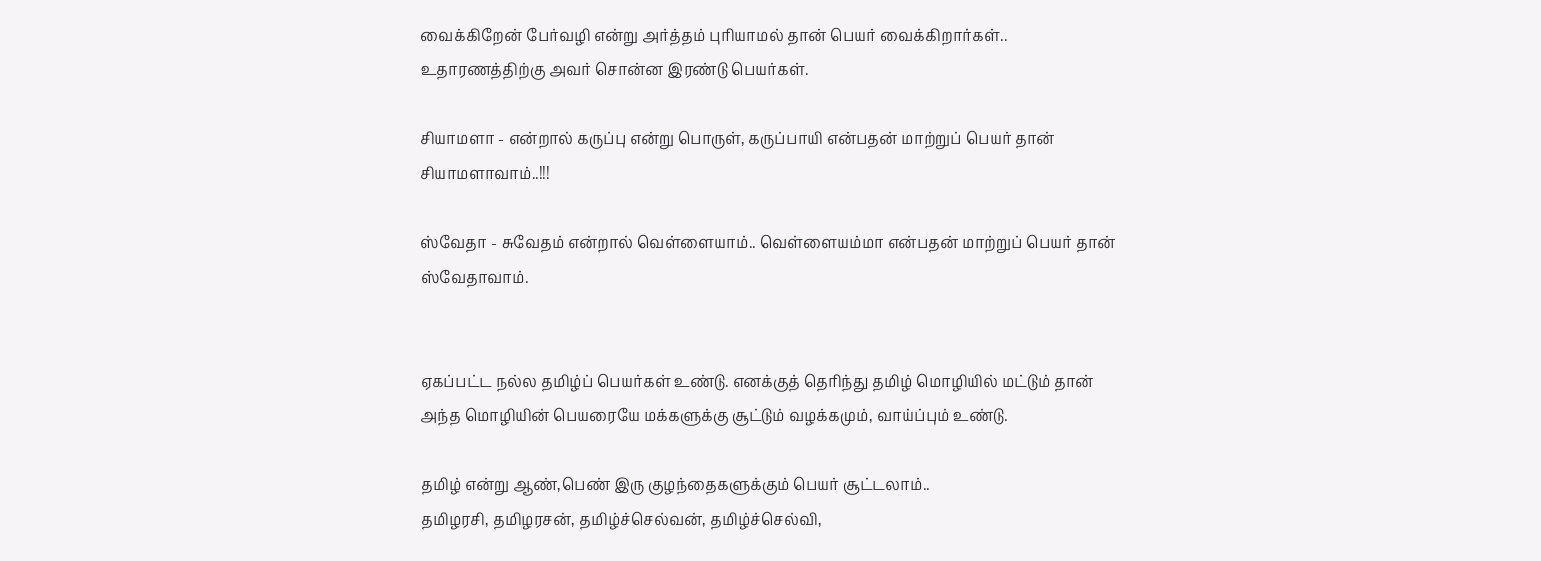வைக்கிறேன் பேர்வழி என்று அர்த்தம் புரியாமல் தான் பெயர் வைக்கிறார்கள்.. உதாரணத்திற்கு அவர் சொன்ன இரண்டு பெயர்கள்.

சியாமளா - என்றால் கருப்பு என்று பொருள், கருப்பாயி என்பதன் மாற்றுப் பெயர் தான் சியாமளாவாம்..!!!

ஸ்வேதா - சுவேதம் என்றால் வெள்ளையாம்.. வெள்ளையம்மா என்பதன் மாற்றுப் பெயர் தான் ஸ்வேதாவாம்.


ஏகப்பட்ட நல்ல தமிழ்ப் பெயர்கள் உண்டு. எனக்குத் தெரிந்து தமிழ் மொழியில் மட்டும் தான் அந்த மொழியின் பெயரையே மக்களுக்கு சூட்டும் வழக்கமும், வாய்ப்பும் உண்டு.

தமிழ் என்று ஆண்,பெண் இரு குழந்தைகளுக்கும் பெயர் சூட்டலாம்..
தமிழரசி, தமிழரசன், தமிழ்ச்செல்வன், தமிழ்ச்செல்வி,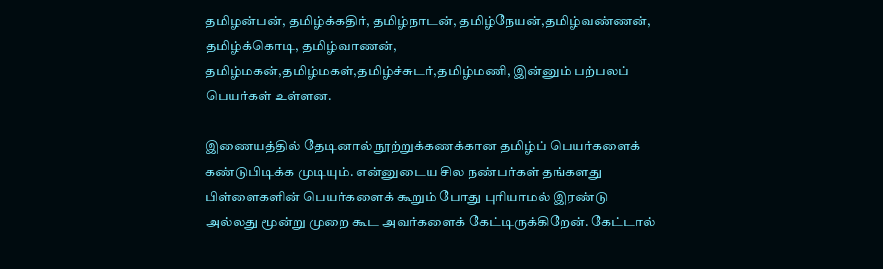தமிழன்பன், தமிழ்க்கதிர், தமிழ்நாடன், தமிழ்நேயன்,தமிழ்வண்ணன், தமிழ்க்கொடி, தமிழ்வாணன், தமிழ்மகன்,தமிழ்மகள்,தமிழ்ச்சுடர்,தமிழ்மணி, இன்னும் பற்பலப் பெயர்கள் உள்ளன.

இணையத்தில் தேடினால் நூற்றுக்கணக்கான தமிழ்ப் பெயர்களைக் கண்டுபிடிக்க முடியும். என்னுடைய சில நண்பர்கள் தங்களது பிள்ளைகளின் பெயர்களைக் கூறும் போது புரியாமல் இரண்டு அல்லது மூன்று முறை கூட அவர்களைக் கேட்டிருக்கிறேன். கேட்டால்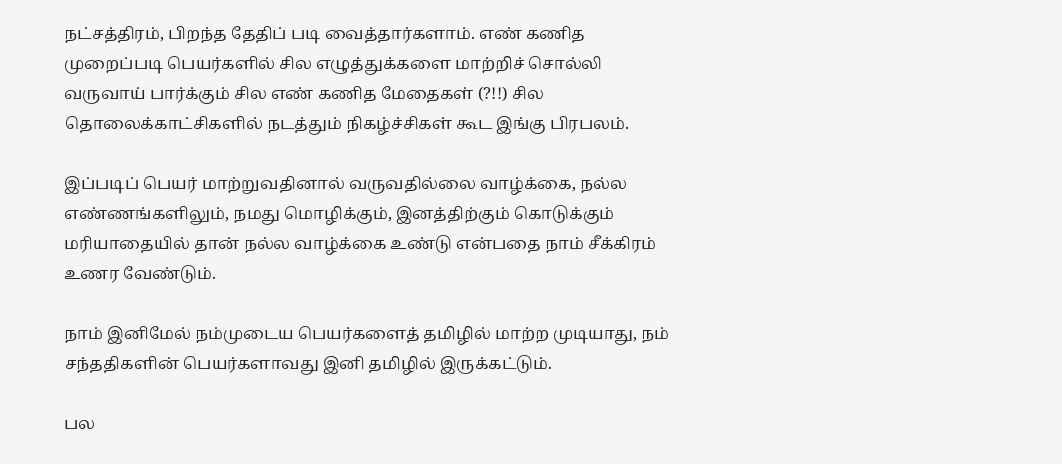நட்சத்திரம், பிறந்த தேதிப் படி வைத்தார்களாம். எண் கணித முறைப்படி பெயர்களில் சில எழுத்துக்களை மாற்றிச் சொல்லி வருவாய் பார்க்கும் சில எண் கணித மேதைகள் (?!!) சில தொலைக்காட்சிகளில் நடத்தும் நிகழ்ச்சிகள் கூட இங்கு பிரபலம்.

இப்படிப் பெயர் மாற்றுவதினால் வருவதில்லை வாழ்க்கை, நல்ல எண்ணங்களிலும், நமது மொழிக்கும், இனத்திற்கும் கொடுக்கும் மரியாதையில் தான் நல்ல வாழ்க்கை உண்டு என்பதை நாம் சீக்கிரம் உணர வேண்டும்.

நாம் இனிமேல் நம்முடைய பெயர்களைத் தமிழில் மாற்ற முடியாது, நம் சந்ததிகளின் பெயர்களாவது இனி தமிழில் இருக்கட்டும்.

பல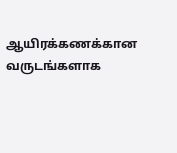ஆயிரக்கணக்கான வருடங்களாக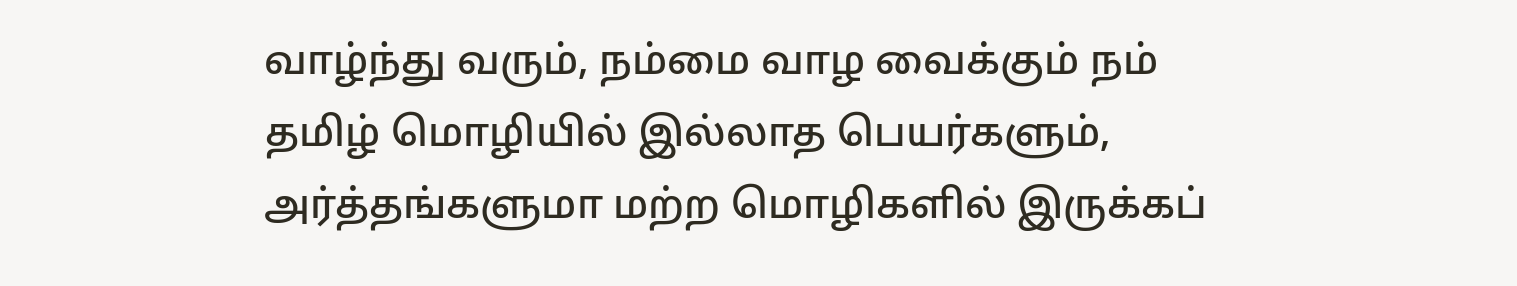வாழ்ந்து வரும், நம்மை வாழ வைக்கும் நம் தமிழ் மொழியில் இல்லாத பெயர்களும், அர்த்தங்களுமா மற்ற மொழிகளில் இருக்கப்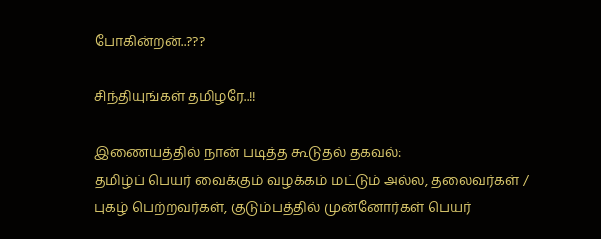போகின்றன்..???

சிந்தியுங்கள் தமிழரே..!!

இணையத்தில் நான் படித்த கூடுதல் தகவல்:
தமிழ்ப் பெயர் வைக்கும் வழக்கம் மட்டும் அல்ல, தலைவர்கள் / புகழ் பெற்றவர்கள், குடும்பத்தில் முன்னோர்கள் பெயர்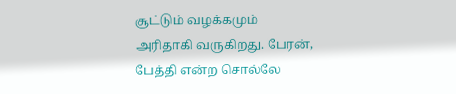சூட்டும் வழக்கமும் அரிதாகி வருகிறது. பேரன், பேத்தி என்ற சொல்லே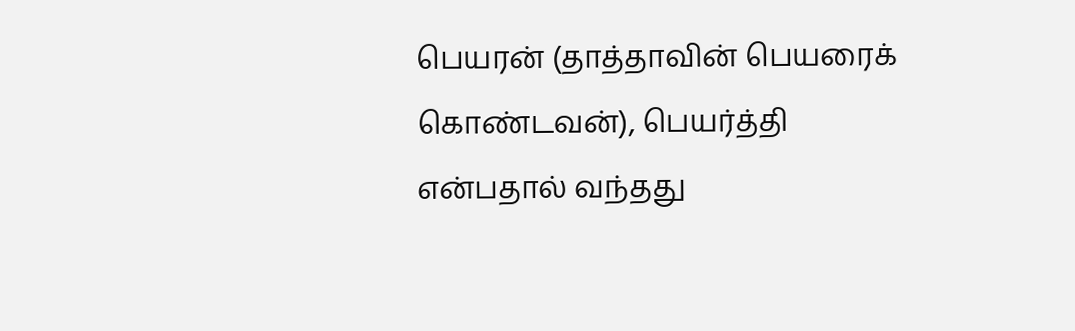பெயரன் (தாத்தாவின் பெயரைக் கொண்டவன்), பெயர்த்தி என்பதால் வந்தது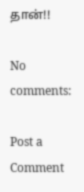தான்!!

No comments:

Post a Comment